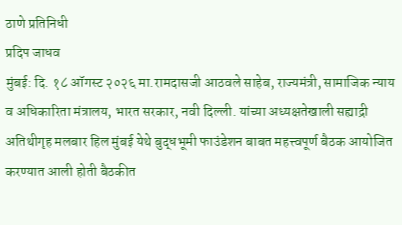ठाणे प्रतिनिधी
प्रदिप जाधव
मुंबई: दि. १८ ऑगस्ट २०२६ मा.रामदासजी आठवले साहेब, राज्यमंत्री, सामाजिक न्याय व अधिकारिता मंत्रालय, भारत सरकार, नवी दिल्ली. यांच्या अध्यक्षतेखाली सह्याद्री अतिथीगृह मलबार हिल मुंबई येथे बुद्धभूमी फाउंडेशन बाबत महत्त्वपूर्ण बैठक आयोजित करण्यात आली होती बैठकीत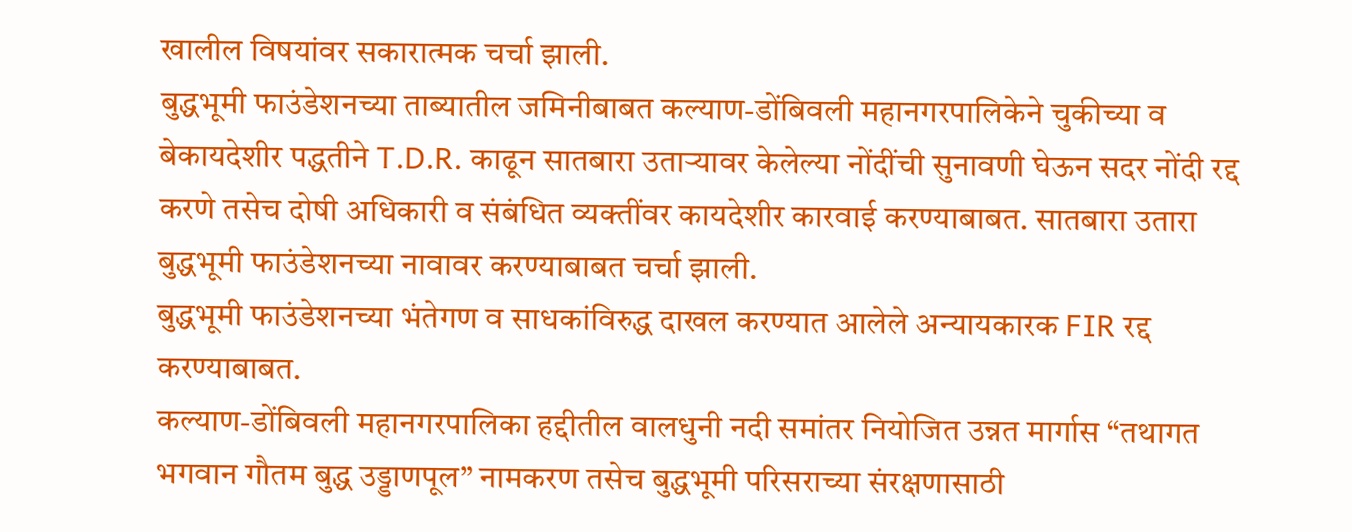खालील विषयांवर सकारात्मक चर्चा झाली.
बुद्धभूमी फाउंडेशनच्या ताब्यातील जमिनीबाबत कल्याण-डोंबिवली महानगरपालिकेने चुकीच्या व बेकायदेशीर पद्धतीने T.D.R. काढून सातबारा उताऱ्यावर केलेल्या नोंदींची सुनावणी घेऊन सदर नोंदी रद्द करणे तसेच दोषी अधिकारी व संबंधित व्यक्तींवर कायदेशीर कारवाई करण्याबाबत. सातबारा उतारा बुद्धभूमी फाउंडेशनच्या नावावर करण्याबाबत चर्चा झाली.
बुद्धभूमी फाउंडेशनच्या भंतेगण व साधकांविरुद्ध दाखल करण्यात आलेले अन्यायकारक FIR रद्द करण्याबाबत.
कल्याण-डोंबिवली महानगरपालिका हद्दीतील वालधुनी नदी समांतर नियोजित उन्नत मार्गास “तथागत भगवान गौतम बुद्ध उड्डाणपूल” नामकरण तसेच बुद्धभूमी परिसराच्या संरक्षणासाठी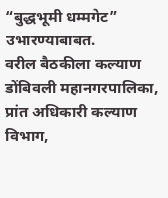“बुद्धभूमी धम्मगेट” उभारण्याबाबत.
वरील बैठकीला कल्याण डोंबिवली महानगरपालिका, प्रांत अधिकारी कल्याण विभाग,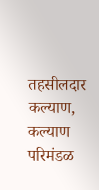तहसीलदार कल्याण, कल्याण परिमंडळ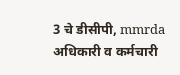3 चे डीसीपी, mmrda अधिकारी व कर्मचारी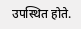उपस्थित होते.